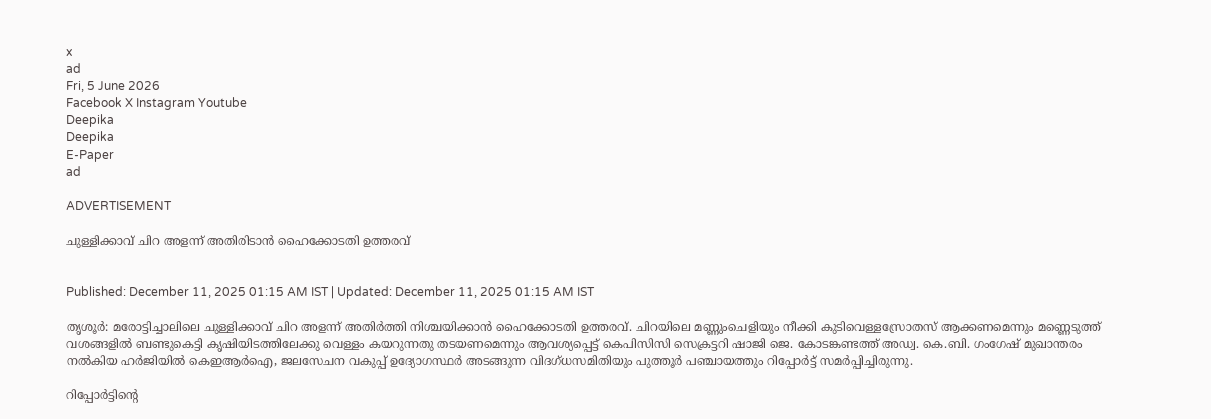x
ad
Fri, 5 June 2026
Facebook X Instagram Youtube
Deepika
Deepika
E-Paper
ad

ADVERTISEMENT

ചുള്ളിക്കാവ് ചിറ അളന്ന് അതിരിടാൻ ഹൈക്കോടതി ഉത്തരവ്


Published: December 11, 2025 01:15 AM IST | Updated: December 11, 2025 01:15 AM IST

തൃശൂർ: മരോട്ടിച്ചാലിലെ ചുള്ളിക്കാവ് ചിറ അളന്ന് അതിർത്തി നിശ്ചയിക്കാൻ ഹൈക്കോടതി ഉത്തരവ്. ചിറയിലെ മണ്ണുംചെളിയും നീക്കി കുടിവെള്ളസ്രോതസ് ആക്കണമെന്നും മണ്ണെടുത്ത് വശങ്ങളിൽ ബണ്ടുകെട്ടി കൃഷിയിടത്തിലേക്കു വെള്ളം കയറുന്നതു തടയണമെന്നും ആവശ്യപ്പെട്ട് കെപിസിസി സെക്രട്ടറി ഷാജി ജെ. കോടങ്കണ്ടത്ത് അഡ്വ. കെ.ബി. ഗംഗേഷ് മുഖാന്തരം നൽകിയ ഹർജിയിൽ കെഇആർഐ, ജലസേചന വകുപ്പ് ഉദ്യോഗസ്ഥർ അടങ്ങുന്ന വിദഗ്ധസമിതിയും പുത്തൂർ പഞ്ചായത്തും റിപ്പോർട്ട് സമർപ്പിച്ചിരുന്നു.

റിപ്പോർട്ടിന്‍റെ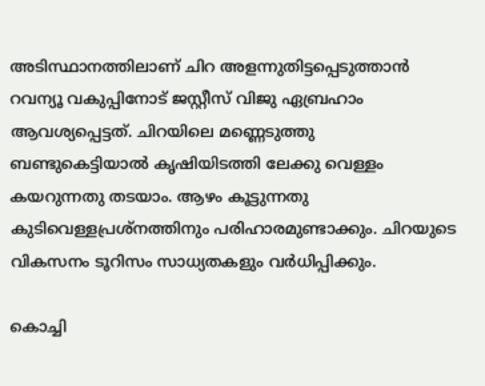അടിസ്ഥാനത്തിലാണ് ചിറ അളന്നുതിട്ടപ്പെടുത്താൻ റവന്യൂ വകുപ്പിനോട് ജസ്റ്റീസ് വിജു ഏബ്രഹാം ആവശ്യപ്പെട്ടത്. ചിറയിലെ മണ്ണെടുത്തു ബണ്ടുകെട്ടിയാൽ കൃഷിയിടത്തി ലേക്കു വെള്ളം കയറുന്നതു തടയാം. ആഴം കൂട്ടുന്നതു കുടിവെള്ളപ്രശ്നത്തിനും പരിഹാരമുണ്ടാക്കും. ചിറയുടെ വികസനം ടൂറിസം സാധ്യതകളും വർധിപ്പിക്കും.

കൊച്ചി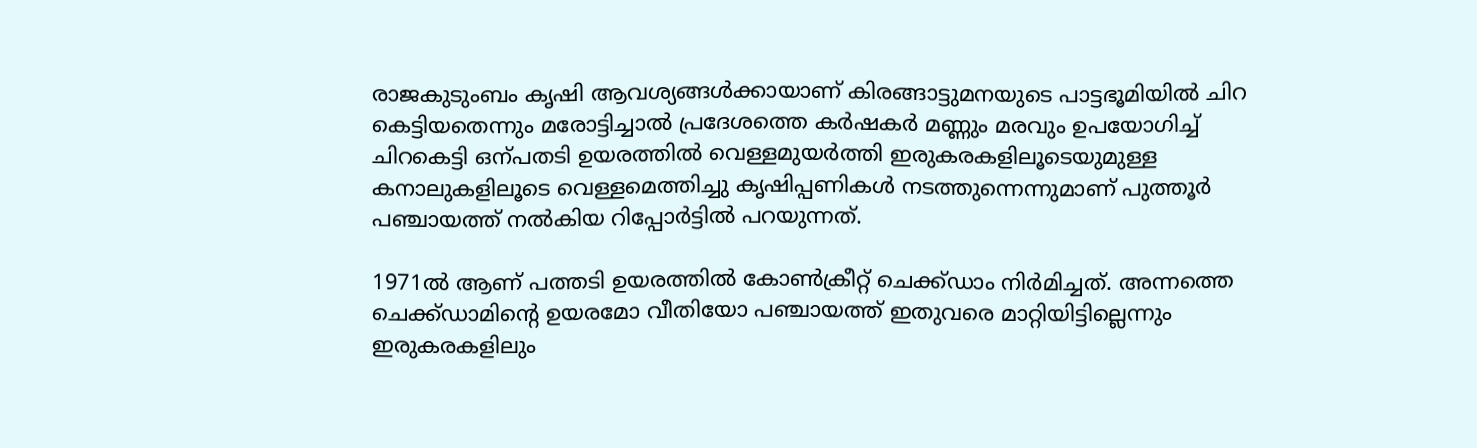രാജകുടുംബം കൃഷി ആവശ്യങ്ങൾക്കായാണ് കിരങ്ങാട്ടുമനയുടെ പാട്ടഭൂമിയിൽ ചിറ കെട്ടിയതെന്നും മരോട്ടിച്ചാൽ പ്രദേശത്തെ കർഷകർ മണ്ണും മരവും ഉപയോഗിച്ച് ചിറകെട്ടി ഒന്പതടി ഉയരത്തിൽ വെള്ളമുയർത്തി ഇരുകരകളിലൂടെയുമുള്ള കനാലുകളിലൂടെ വെള്ളമെത്തിച്ചു കൃഷിപ്പണികൾ നടത്തുന്നെന്നുമാണ് പുത്തൂർ പഞ്ചായത്ത് നൽകിയ റിപ്പോർട്ടിൽ പറയുന്നത്.

1971ൽ ആണ് പത്തടി ഉയരത്തിൽ കോണ്‍ക്രീറ്റ് ചെക്ക്ഡാം നിർമിച്ചത്. അന്നത്തെ ചെക്ക്ഡാമിന്‍റെ ഉയരമോ വീതിയോ പഞ്ചായത്ത് ഇതുവരെ മാറ്റിയിട്ടില്ലെന്നും ഇരുകരകളിലും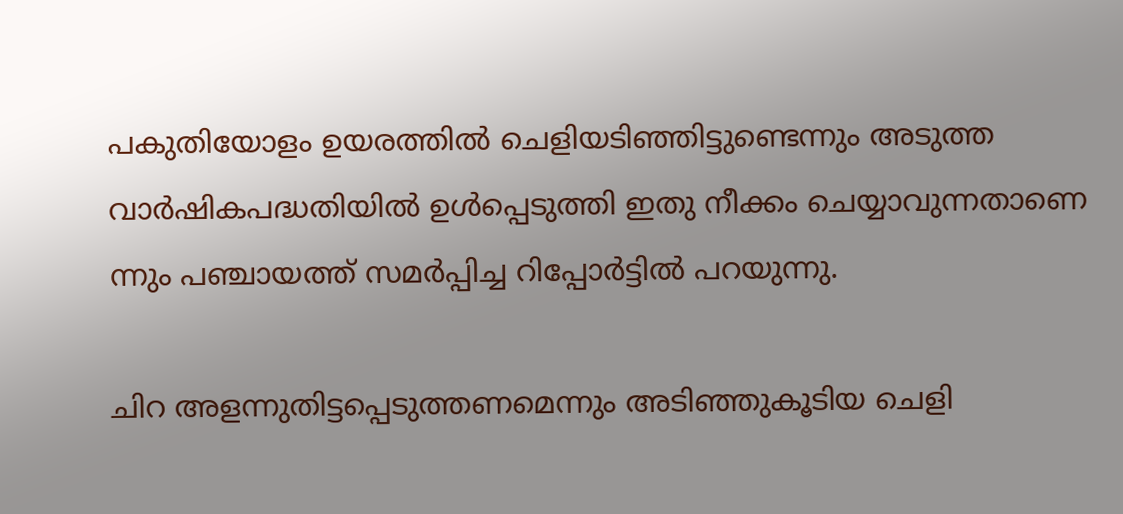പകുതിയോളം ഉയരത്തിൽ ചെളിയടിഞ്ഞിട്ടുണ്ടെന്നും അടുത്ത വാർഷികപദ്ധതിയിൽ ഉൾപ്പെടുത്തി ഇതു നീക്കം ചെയ്യാവുന്നതാണെ ന്നും പഞ്ചായത്ത് സമർപ്പിച്ച റിപ്പോർട്ടിൽ പറയുന്നു.

ചിറ അളന്നുതിട്ടപ്പെടുത്തണമെന്നും അടിഞ്ഞുകൂടിയ ചെളി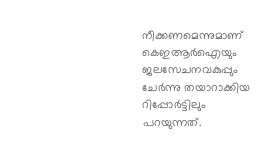നീക്കണമെന്നുമാണ് കെഇആർഐയും ജലസേചനവകുപ്പും ചേർന്നു തയാറാക്കിയ റിപ്പോർട്ടിലും പറയുന്നത്.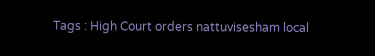Tags : High Court orders nattuvisesham local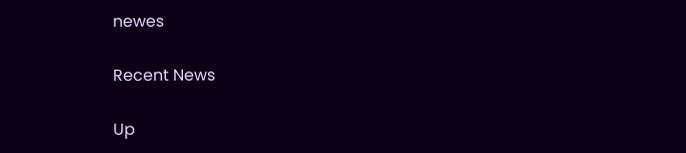newes

Recent News

Up